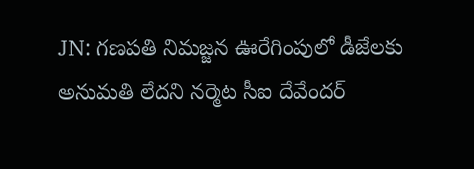JN: గణపతి నిమజ్జన ఊరేగింపులో డీజేలకు అనుమతి లేదని నర్మెట సీఐ దేవేందర్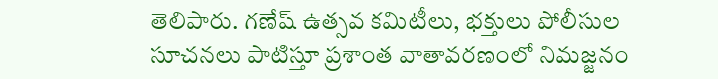తెలిపారు. గణేష్ ఉత్సవ కమిటీలు, భక్తులు పోలీసుల సూచనలు పాటిస్తూ ప్రశాంత వాతావరణంలో నిమజ్జనం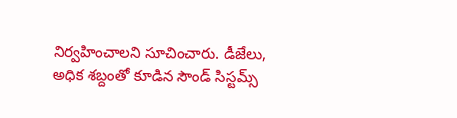నిర్వహించాలని సూచించారు. డీజేలు, అధిక శబ్దంతో కూడిన సౌండ్ సిస్టమ్స్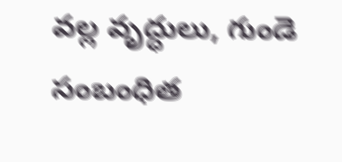వల్ల వృద్ధులు, గుండె సంబంధిత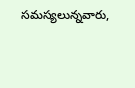సమస్యలున్నవారు,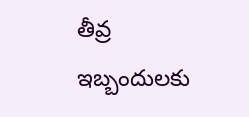తీవ్ర ఇబ్బందులకు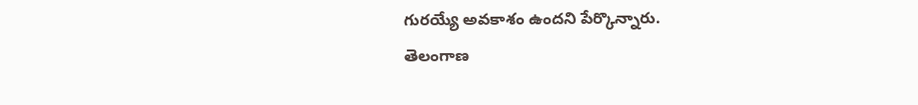గురయ్యే అవకాశం ఉందని పేర్కొన్నారు.
తెలంగాణ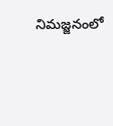నిమజ్జనంలో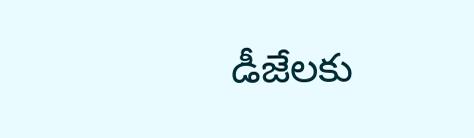డీజేలకు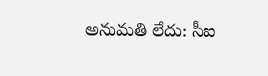అనుమతి లేదు: సీఐ